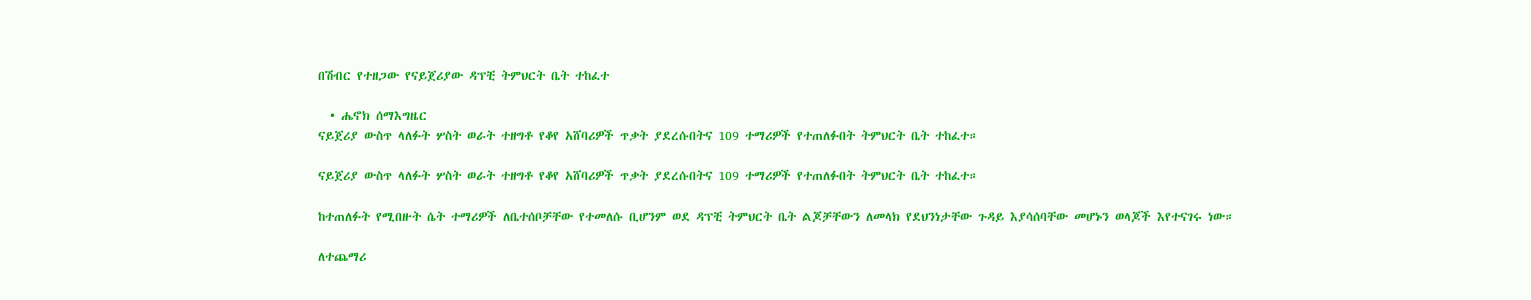በሽብር የተዘጋው የናይጀሪያው ዳፕቺ ትምህርት ቤት ተከፈተ

  • ሔኖክ ሰማእግዜር
ናይጀሪያ ውስጥ ላለፉት ሦስት ወራት ተዘግቶ የቆየ አሸባሪዎች ጥቃት ያደረሱበትና 109 ተማሪዎች የተጠለፉበት ትምህርት ቤት ተከፈተ።

ናይጀሪያ ውስጥ ላለፉት ሦስት ወራት ተዘግቶ የቆየ አሸባሪዎች ጥቃት ያደረሱበትና 109 ተማሪዎች የተጠለፉበት ትምህርት ቤት ተከፈተ።

ከተጠለፉት የሚበዙት ሴት ተማሪዎች ለቤተሰቦቻቸው የተመለሱ ቢሆንም ወደ ዳፕቺ ትምህርት ቤት ልጆቻቸውን ለመላክ የደህንነታቸው ጉዳይ እያሳሰባቸው መሆኑን ወላጆች እየተናገሩ ነው።

ለተጨማሪ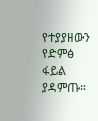የተያያዘውን የድምፅ ፋይል ያዳምጡ።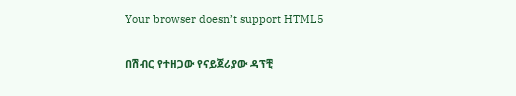Your browser doesn’t support HTML5

በሽብር የተዘጋው የናይጀሪያው ዳፕቺ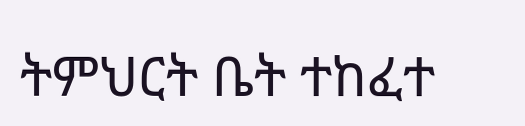ትምህርት ቤት ተከፈተ